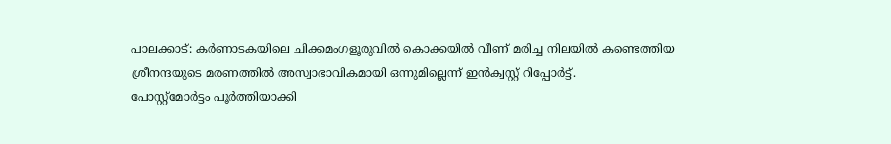പാലക്കാട്: കർണാടകയിലെ ചിക്കമംഗളൂരുവിൽ കൊക്കയിൽ വീണ് മരിച്ച നിലയിൽ കണ്ടെത്തിയ ശ്രീനന്ദയുടെ മരണത്തിൽ അസ്വാഭാവികമായി ഒന്നുമില്ലെന്ന് ഇൻക്വസ്റ്റ് റിപ്പോർട്ട്.
പോസ്റ്റ്മോർട്ടം പൂർത്തിയാക്കി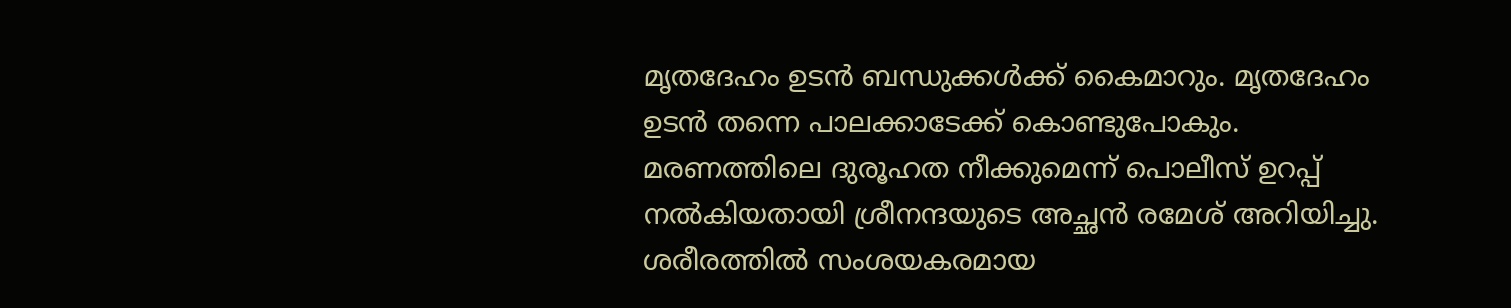മൃതദേഹം ഉടൻ ബന്ധുക്കൾക്ക് കൈമാറും. മൃതദേഹം ഉടൻ തന്നെ പാലക്കാടേക്ക് കൊണ്ടുപോകും. മരണത്തിലെ ദുരൂഹത നീക്കുമെന്ന് പൊലീസ് ഉറപ്പ് നൽകിയതായി ശ്രീനന്ദയുടെ അച്ഛൻ രമേശ് അറിയിച്ചു.
ശരീരത്തിൽ സംശയകരമായ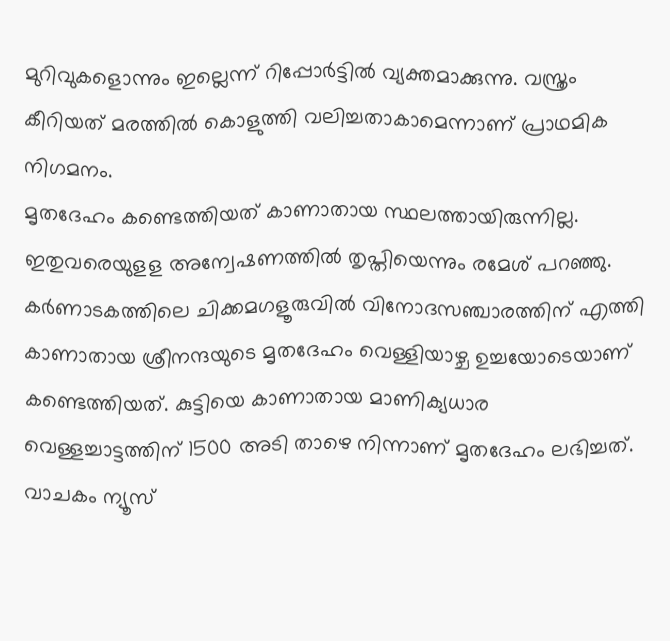മുറിവുകളൊന്നും ഇല്ലെന്ന് റിപ്പോർട്ടിൽ വ്യക്തമാക്കുന്നു. വസ്ത്രം കീറിയത് മരത്തിൽ കൊളുത്തി വലിച്ചതാകാമെന്നാണ് പ്രാഥമിക നിഗമനം.
മൃതദേഹം കണ്ടെത്തിയത് കാണാതായ സ്ഥലത്തായിരുന്നില്ല. ഇതുവരെയുളള അന്വേഷണത്തിൽ തൃപ്തിയെന്നും രമേശ് പറഞ്ഞു.
കർണാടകത്തിലെ ചിക്കമഗളൂരുവിൽ വിനോദസഞ്ചാരത്തിന് എത്തി കാണാതായ ശ്രീനന്ദയുടെ മൃതദേഹം വെള്ളിയാഴ്ച ഉച്ചയോടെയാണ് കണ്ടെത്തിയത്. കുട്ടിയെ കാണാതായ മാണിക്യധാര വെള്ളച്ചാട്ടത്തിന് 1500 അടി താഴെ നിന്നാണ് മൃതദേഹം ലഭിച്ചത്.
വാചകം ന്യൂസ്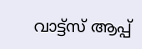വാട്ട്സ് ആപ്പ്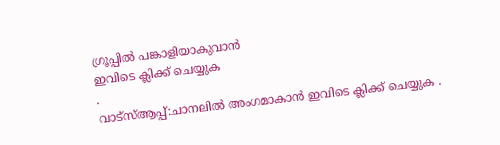ഗ്രൂപ്പിൽ പങ്കാളിയാകുവാൻ
ഇവിടെ ക്ലിക്ക് ചെയ്യുക
.
വാട്സ്ആപ്പ്:ചാനലിൽ അംഗമാകാൻ ഇവിടെ ക്ലിക്ക് ചെയ്യുക .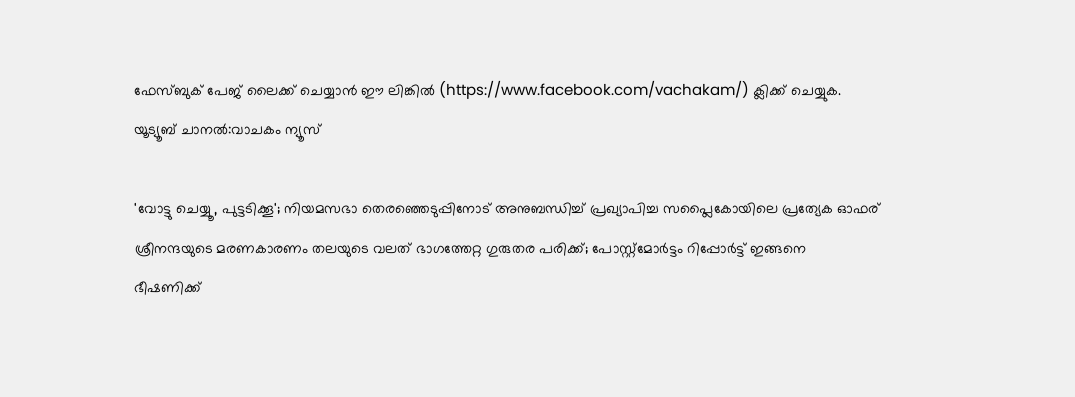ഫേസ്ബുക് പേജ് ലൈക്ക് ചെയ്യാൻ ഈ ലിങ്കിൽ (https://www.facebook.com/vachakam/) ക്ലിക്ക് ചെയ്യുക.
യൂട്യൂബ് ചാനൽ:വാചകം ന്യൂസ്

'വോട്ടു ചെയ്യൂ, പുട്ടടിക്കൂ'; നിയമസഭാ തെരഞ്ഞെടുപ്പിനോട് അനുബന്ധിച്ച് പ്രഖ്യാപിച്ച സപ്ലൈകോയിലെ പ്രത്യേക ഓഫര്
ശ്രീനന്ദയുടെ മരണകാരണം തലയുടെ വലത് ഭാഗത്തേറ്റ ഗുരുതര പരിക്ക്; പോസ്റ്റ്മോർട്ടം റിപ്പോർട്ട് ഇങ്ങനെ
ഭീഷണിക്ക്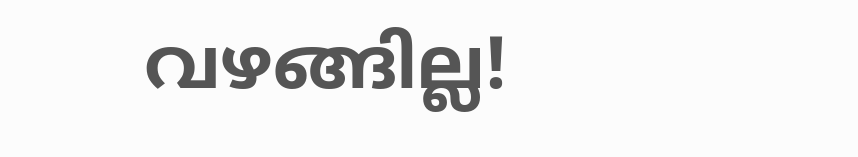വഴങ്ങില്ല!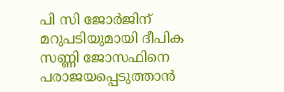പി സി ജോർജിന് മറുപടിയുമായി ദീപിക
സണ്ണി ജോസഫിനെ പരാജയപ്പെടുത്താൻ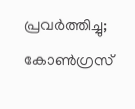പ്രവർത്തിച്ചു; കോൺഗ്രസ്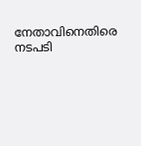നേതാവിനെതിരെ നടപടി